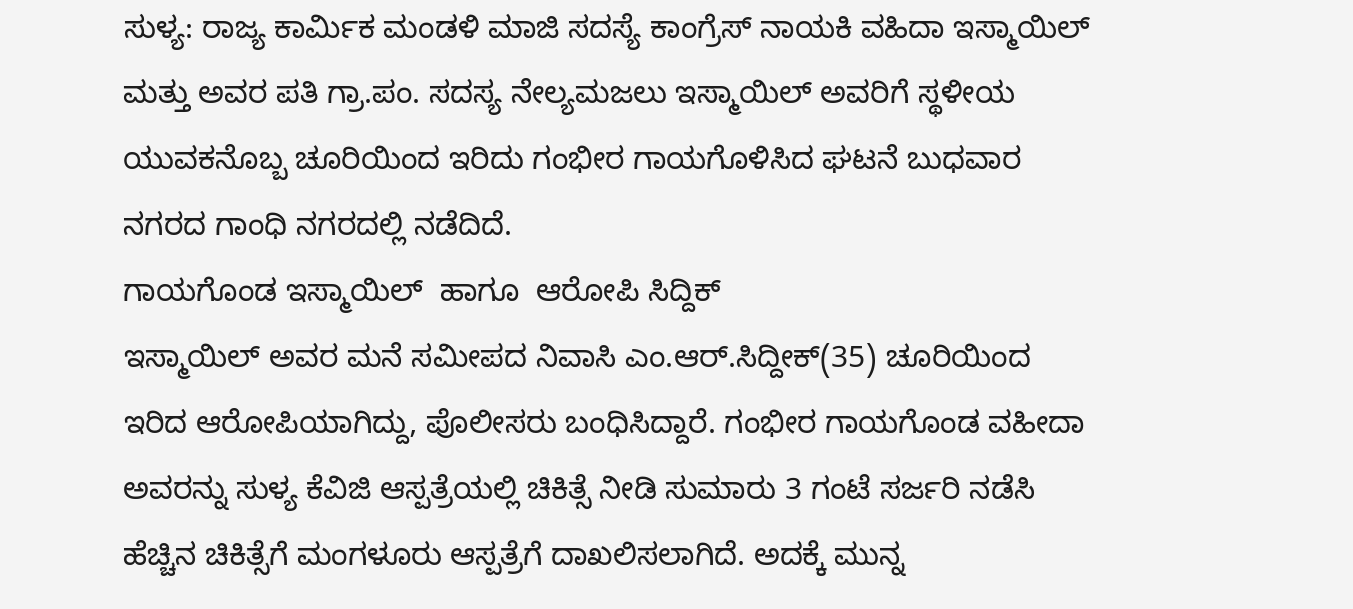ಸುಳ್ಯ: ರಾಜ್ಯ ಕಾರ್ಮಿಕ ಮಂಡಳಿ ಮಾಜಿ ಸದಸ್ಯೆ ಕಾಂಗ್ರೆಸ್ ನಾಯಕಿ ವಹಿದಾ ಇಸ್ಮಾಯಿಲ್ ಮತ್ತು ಅವರ ಪತಿ ಗ್ರಾ.ಪಂ. ಸದಸ್ಯ ನೇಲ್ಯಮಜಲು ಇಸ್ಮಾಯಿಲ್ ಅವರಿಗೆ ಸ್ಥಳೀಯ ಯುವಕನೊಬ್ಬ ಚೂರಿಯಿಂದ ಇರಿದು ಗಂಭೀರ ಗಾಯಗೊಳಿಸಿದ ಘಟನೆ ಬುಧವಾರ ನಗರದ ಗಾಂಧಿ ನಗರದಲ್ಲಿ ನಡೆದಿದೆ.
ಗಾಯಗೊಂಡ ಇಸ್ಮಾಯಿಲ್  ಹಾಗೂ  ಆರೋಪಿ ಸಿದ್ದಿಕ್
ಇಸ್ಮಾಯಿಲ್ ಅವರ ಮನೆ ಸಮೀಪದ ನಿವಾಸಿ ಎಂ.ಆರ್.ಸಿದ್ದೀಕ್(35) ಚೂರಿಯಿಂದ ಇರಿದ ಆರೋಪಿಯಾಗಿದ್ದು, ಪೊಲೀಸರು ಬಂಧಿಸಿದ್ದಾರೆ. ಗಂಭೀರ ಗಾಯಗೊಂಡ ವಹೀದಾ ಅವರನ್ನು ಸುಳ್ಯ ಕೆವಿಜಿ ಆಸ್ಪತ್ರೆಯಲ್ಲಿ ಚಿಕಿತ್ಸೆ ನೀಡಿ ಸುಮಾರು 3 ಗಂಟೆ ಸರ್ಜರಿ ನಡೆಸಿ ಹೆಚ್ಚಿನ ಚಿಕಿತ್ಸೆಗೆ ಮಂಗಳೂರು ಆಸ್ಪತ್ರೆಗೆ ದಾಖಲಿಸಲಾಗಿದೆ. ಅದಕ್ಕೆ ಮುನ್ನ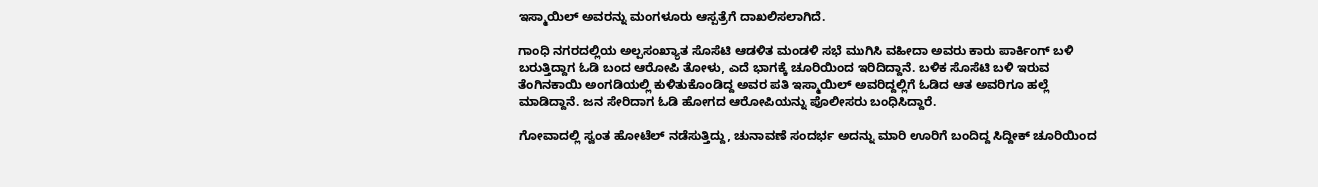ಇಸ್ಮಾಯಿಲ್ ಅವರನ್ನು ಮಂಗಳೂರು ಆಸ್ಪತ್ರೆಗೆ ದಾಖಲಿಸಲಾಗಿದೆ.

ಗಾಂಧಿ ನಗರದಲ್ಲಿಯ ಅಲ್ಪಸಂಖ್ಯಾತ ಸೊಸೆಟಿ ಆಡಳಿತ ಮಂಡಳಿ ಸಭೆ ಮುಗಿಸಿ ವಹೀದಾ ಅವರು ಕಾರು ಪಾರ್ಕಿಂಗ್ ಬಳಿ ಬರುತ್ತಿದ್ದಾಗ ಓಡಿ ಬಂದ ಆರೋಪಿ ತೋಳು, ಎದೆ ಭಾಗಕ್ಕೆ ಚೂರಿಯಿಂದ ಇರಿದಿದ್ದಾನೆ. ಬಳಿಕ ಸೊಸೆಟಿ ಬಳಿ ಇರುವ ತೆಂಗಿನಕಾಯಿ ಅಂಗಡಿಯಲ್ಲಿ ಕುಳಿತುಕೊಂಡಿದ್ದ ಅವರ ಪತಿ ಇಸ್ಮಾಯಿಲ್ ಅವರಿದ್ದಲ್ಲಿಗೆ ಓಡಿದ ಆತ ಅವರಿಗೂ ಹಲ್ಲೆ ಮಾಡಿದ್ದಾನೆ. ಜನ ಸೇರಿದಾಗ ಓಡಿ ಹೋಗದ ಆರೋಪಿಯನ್ನು ಪೊಲೀಸರು ಬಂಧಿಸಿದ್ದಾರೆ.

ಗೋವಾದಲ್ಲಿ ಸ್ವಂತ ಹೋಟೆಲ್ ನಡೆಸುತ್ತಿದ್ದು, ಚುನಾವಣೆ ಸಂದರ್ಭ ಅದನ್ನು ಮಾರಿ ಊರಿಗೆ ಬಂದಿದ್ದ ಸಿದ್ದೀಕ್ ಚೂರಿಯಿಂದ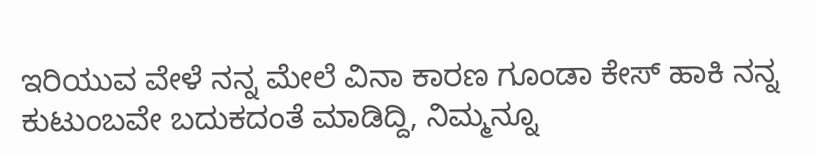ಇರಿಯುವ ವೇಳೆ ನನ್ನ ಮೇಲೆ ವಿನಾ ಕಾರಣ ಗೂಂಡಾ ಕೇಸ್ ಹಾಕಿ ನನ್ನ ಕುಟುಂಬವೇ ಬದುಕದಂತೆ ಮಾಡಿದ್ದಿ, ನಿಮ್ಮನ್ನೂ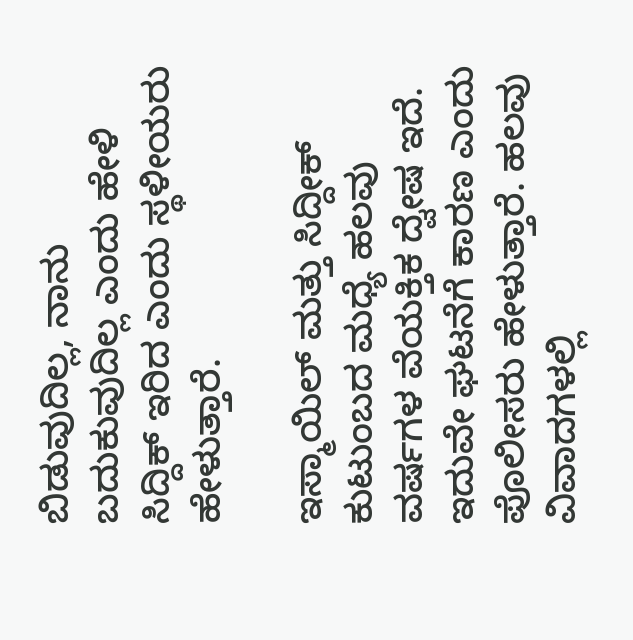ಬಿಡುವುದಿಲ್ಲ, ನಾನು ಬದುಕುವುದಿಲ್ಲ ಎಂದು ಹೇಳಿ ಸಿದ್ದಿಕ್ ಇರಿದ ಎಂದು ಸ್ಥಳೀಯರು ಹೇಳುತ್ತಾರೆ.

ಇಸ್ಮಾಯಿಲ್ ಮತ್ತು ಸಿದ್ದೀಕ್ ಕುಟುಂಬದ ಮಧ್ಯೆ ಹಲವು ವರ್ಷಗಳ ವೆಯಕ್ತಿಕ ದ್ವೇಷ ಇದೆ. ಇದುವೇ ಘಟನೆಗೆ ಕಾರಣ ಎಂದು ಪೊಲೀಸರು ಹೇಳುತ್ತಾರೆ. ಹಲವು ವಿವಾದಗಳಲ್ಲಿ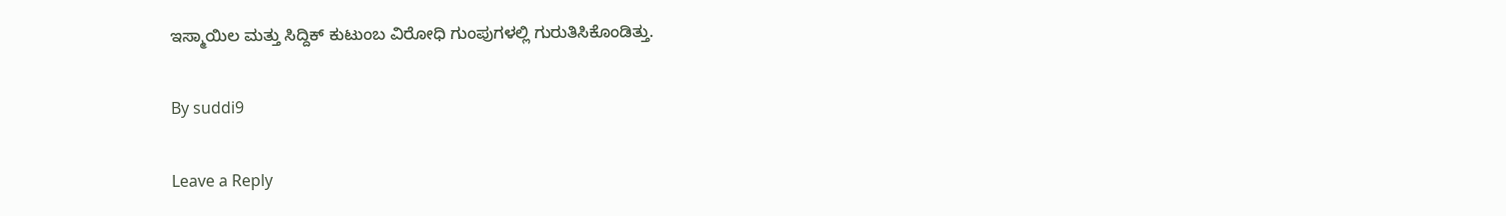ಇಸ್ಮಾಯಿಲ ಮತ್ತು ಸಿದ್ದಿಕ್ ಕುಟುಂಬ ವಿರೋಧಿ ಗುಂಪುಗಳಲ್ಲಿ ಗುರುತಿಸಿಕೊಂಡಿತ್ತು.

By suddi9

Leave a Reply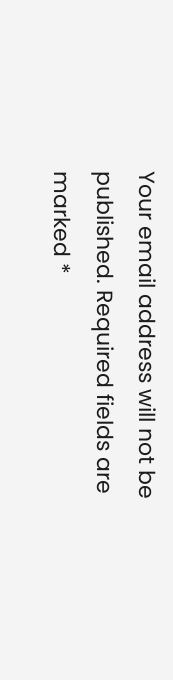Your email address will not be published. Required fields are marked *